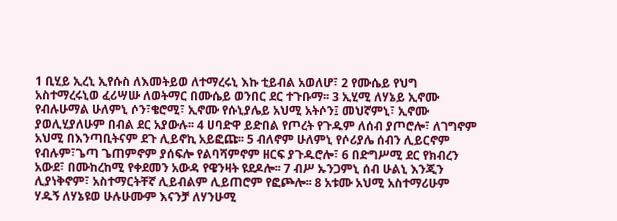1 ቢሂይ ኢረኒ ኢየሱስ ለእመትይወ ለተማረሩኒ እኩ ቲይብል አወለሆ፣ 2 የሙሴይ የህግ አስተማረሩኒወ ፈሪሣሡ ለወትማር በሙሴይ ወንበር ደር ተጉቡማ፡፡ 3 ኢሂሚ ለሃኔይ ኢኖሙ የብሉሁማል ሁለምኒ ሶን፣ቄሮሚ፣ ኢኖሙ የሱኒያሌይ አህሚ አትሶን፤ መህኛምኒ፣ ኢኖሙ ያወሊሂያለሁም በብል ደር አያውሉ፡፡ 4 ሀባድዋ ይድበል የጦረት የጉዱም ለሰብ ያጦሮሎ፣ ለገግኖም አህሚ በእንጣቢትናም ደጉ ሊይኖኪ አይፎጩ፡፡ 5 ብለኖም ሁለምኒ የሶሪያሌ ሰብን ሊይርኖም የብሉም፣ጌጣ ጌጠምኖም ያሰፍሎ የልባሻምኖም ዘርፍ ያጉዱሮሎ፣ 6 በድግሥሚ ደር የክብረን አውደ፣ በሙከረከሚ የቀደመን አውዳ የዌንዛት ዩደዶሎ፡፡ 7 ብሥ ኡንጋምኒ ሰብ ሁልኒ እንጂን ሊያነቅኖም፣ አስተማርትቸኛ ሊይብልም ሊይጠሮም የፎጮሎ፡፡ 8 አቱሙ አህሚ አስተማሪሁም ሃዱኝ ለሃኔዩወ ሁሉሁሙም እናንቻ ለሃንሁሚ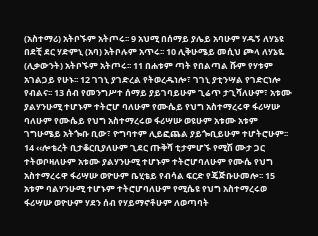(አስተማሪ) አትቦኙም አትጦሩ፡፡ 9 አህሚ በሰማይ ያሌይ አባሁም ሃዱኝ ለሃኔዩ በደቺ ደር ሃድምኒ (አባ) አትቦሉም አጥሩ፡፡ 10 ሊቅሁሜይ መሲህ ጮላ ለሃኔዬ (ሊቃውንት) አትቦኙም አትጦሩ፡፡ 11 በሐቱም ጣት የበልጣል ሹም የሃቱም አገልጋይ የሁኑ፡፡ 12 ገገኒ ያገድረል የትወረዱነሎ፣ ገገኒ ያቲንሣል የገድርነሎ የብልና፡፡ 13 ሰብ የመንግሥተ ሰማይ ያይገባይሁም ጊሬጥ ታጊሻለሁም፣ አቱሙ ያልሃንሁሚ ተሆኑም ተትሮሆ ባለሁም የሙሴይ የህግ አስተማረሩዋ ፋሪሣሡ ባለሁም የሙሴይ የህግ አስተማረሩወ ፋሪሣሡ ወዩሁም አቱሙ አቱም ገግሁሜይ አትጐቡ ቢው፣ ዮግባተም ሊይፎጨል ያይጐቢይሁም ተሆትሮሁም፡፡ 14 ‹‹ሎቴረት ቢታቆርቢያለሁም ጊደር ጡቅሻ ቲታምሆኙ የሚሽ ሙታ ጋር ተትወቦዛለሁም አቱሙ ያልሃንሁሚ ተሆኑም ተትሮሆባለሁም የሙሴ የህግ አስተማረሩዋ ፋሪሣሡ ወዮሁም ቤሂቴይ የብሳል ፍርድ የጄጅቡሁመሎ፡፡ 15 አቱም ባልሃንሁሚ ተሆኑም ተትሮሆባለሁም የሚሴዩ የህግ አስተማረሩወ ፋሪሣሡ ወዮሁም ሃደን ሰብ የሃይማኖቶሁም ለወጣባት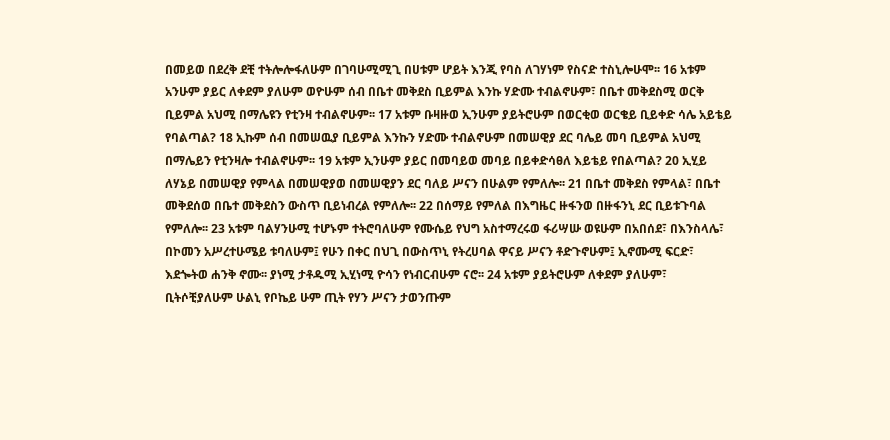በመይወ በደረቅ ደቺ ተትሎሎፋለሁም በገባሁሚሚጊ በሀቱም ሆይት እንጂ የባስ ለገሃነም የስናድ ተስኒሎሁሞ፡፡ 16 አቱም አንሁም ያይር ለቀደም ያለሁም ወዮሁም ሰብ በቤተ መቅደስ ቢይምል እንኩ ሃድሙ ተብልኖሁም፣ በቤተ መቅደስሚ ወርቅ ቢይምል አህሚ በማሌዩን የቲንዛ ተብልኖሁም፡፡ 17 አቱም ቡዛዙወ ኢንሁም ያይትሮሁም በወርቂወ ወርቄይ ቢይቀድ ሳሌ አይቴይ የባልጣል? 18 ኢኩም ሰብ በመሠዉያ ቢይምል እንኩን ሃድሙ ተብልኖሁም በመሠዊያ ደር ባሌይ መባ ቢይምል አህሚ በማሌይን የቲንዛሎ ተብልኖሁም፡፡ 19 አቱም ኢንሁም ያይር በመባይወ መባይ በይቀድሳፀለ እይቴይ የበልጣል? 20 ኢሂይ ለሃኔይ በመሠዊያ የምላል በመሠዊያወ በመሠዊያን ደር ባለይ ሥናን በሁልም የምለሎ፡፡ 21 በቤተ መቅደስ የምላል፣ በቤተ መቅደሰወ በቤተ መቅደስን ውስጥ ቢይነብረል የምለሎ፡፡ 22 በሰማይ የምለል በእግዜር ዙፋንወ በዙፋንኒ ደር ቢይቱጉባል የምለሎ፡፡ 23 አቱም ባልሃንሁሚ ተሆኑም ተትሮባለሁም የሙሴይ የህግ አስተማረሩወ ፋሪሣሡ ወዩሁም በአበሰደ፣ በእንስላሌ፣ በኮመን አሥረተሁሜይ ቱባለሁም፤ የሁን በቀር በህጊ በውስጥኒ የትረሀባል ዋናይ ሥናን ቶድጉኖሁም፤ ኢኖሙሚ ፍርድ፣ እደጐትወ ሐንቅ ኖሙ፡፡ ያነሚ ታቶዱሚ ኢሂነሚ ዮሳን የነብርብሁም ናሮ፡፡ 24 አቱም ያይትሮሁም ለቀደም ያለሁም፣ ቢትሶቺያለሁም ሁልኒ የቦኬይ ሁም ጢት የሃን ሥናን ታወንጡም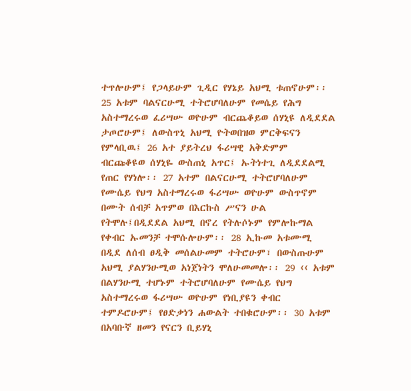ተጥሎሁም፤ የጋላይሁም ጊዲር የሃኔይ አህሚ ቱጠኖሁም፡፡ 25 አቱም ባልናርሁሚ ተትሮሆባለሁም የመሴይ የሕግ አስተማረሩወ ፈሪሣሡ ወዮሁም ብርጨቆይወ ሰሃኒዩ ለዲደደል ታጦሮሁም፤ ለውስጥኒ አህሚ ዮትወበዝወ ምርቅፍናን የምላቢዉ፤ 26 አተ ያይትረህ ፋሪሣዊ አቅድምም ብርጩቆዩወ ሰሃኒዬ ውስጠኒ አጥር፤ ኡትነተጊ ለዲደደልሚ የጠር የሃነሎ፡፡ 27 አተም በልናርሁሚ ተትሮሆባለሁም የሙሴይ የህግ አስተማረሩወ ፋሪሣሡ ወዮሁም ውስጥኖም በሙት ሰብቻ አጥምወ በእርኩስ ሥናን ሁል የትሞሉ፤በዲደደል አህሚ በኖረ የትሉሶኑም የምሎኩማል የቀብር ኡመንቻ ተሞሱሎሁም፡፡ 28 ኢኩመ አቱሙሚ በዲደ ለሰብ ፀዲቅ መሰልሁመም ተትሮሁም፣ በውስጡሁም አህሚ ያልሃንሁሚወ አነጀነትን ሞለሁመመሎ፡፡ 29 ‹‹ አቱም በልሃንሁሚ ተሆኑም ተትሮሆባለሁም የሙሴይ የህግ አስተማረሩወ ፋሪሣሡ ወዮሁም የነቢያዩን ቀብር ተምዶሮሁም፤ የፀድቃነን ሐውልት ተበቁሮሁም፡፡ 30 አቱም በአባቡኛ ዘመን የናርን ቢይሃኒ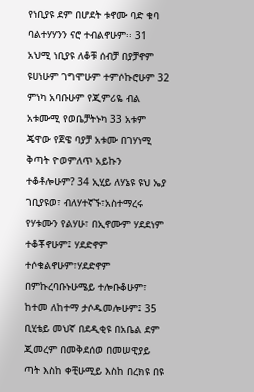የነቢያዩ ደም በሆደት ቱኖሙ ባድ ቁባ ባልተሃሃንን ናሮ ተብልኖሁም፡፡ 31 አህሚ ነቢያዩ ለቆቹ ሰብቻ በያቻኖም ዩሀነሁም ገግሞሁም ተምሶኩሮሁም 32 ምነካ አባቡሁም የጂምሪዬ ብል አቱሙሚ የወቤቻትኑካ 33 አቱም ጄዋው የጀዌ ባያቻ አቱሙ በገሃነሚ ቅጣት ዮወምለጥ አይኩን ተቆቶሎሁም? 34 ኢሂይ ለሃኔዩ ዩህ ኤያ ገቢያዩወ፣ ብለሃተኛኙ፣አስተማረሩ የሃቱሙን የልሃሁ፣ በኢኖሙም ሃደደነም ተቆቾኖሁም፤ ሃደድኖም ተሶቁልኖሁም፣ሃደድኖም በምኩረባቡኑሁሜይ ተሎቡቆሁም፣ ከተመ ለከተማ ታሶዱመሎሁም፤ 35 ቢሂቴይ መህኛ በደዲቂዩ በአቤል ደም ጂመረም በመቅደሰወ በመሠዊያይ ጣት እስከ ቀቺሁሚይ እስከ በረክዩ በዩ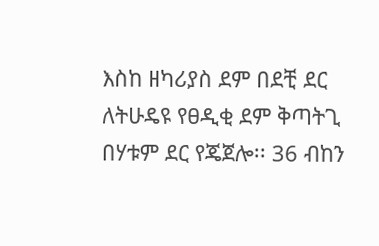እስከ ዘካሪያስ ደም በደቺ ደር ለትሁዴዩ የፀዲቂ ደም ቅጣትጊ በሃቱም ደር የጄጀሎ፡፡ 36 ብከን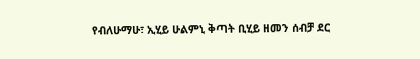የብለሁማሁ፣ ኢሂይ ሁልምኒ ቅጣት ቢሂይ ዘመን ሰብቻ ደር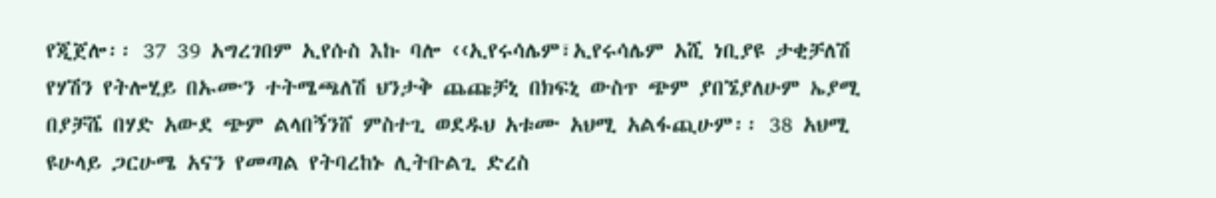የጂጀሎ፡፡ 37 39 አግረገበም ኢየሱስ እኩ ባሎ ‹‹ኢየሩሳሌም፣ኢየሩሳሌም አሺ ነቢያዩ ታቂቻለሽ የሃሽን የትሎሂይ በኡሙን ተትሜጫለሽ ህንታቅ ጨጩቻኒ በክፍኒ ውስጥ ጭም ያበኜያለሁም ኤያሚ በያቻሼ በሃድ አውደ ጭም ልላበኝንሸ ምስተጊ ወደዱህ አቱሙ አህሚ አልፋጪሁም፡፡ 38 አህሚ ዩሁላይ ጋርሁሜ አናን የመጣል የትባረከኑ ሊትቡልጊ ድረስ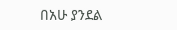በአሁ ያንደል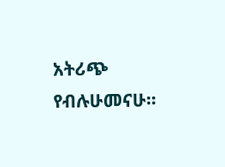አትሪጭ የብሉሁመናሁ፡፡